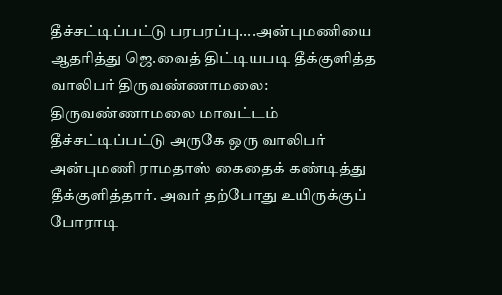தீச்சட்டிப்பட்டு பரபரப்பு....அன்புமணியை ஆதரித்து ஜெ.வைத் திட்டியபடி தீக்குளித்த வாலிபர் திருவண்ணாமலை: திருவண்ணாமலை மாவட்டம் தீச்சட்டிப்பட்டு அருகே ஒரு வாலிபர் அன்புமணி ராமதாஸ் கைதைக் கண்டித்து தீக்குளித்தார். அவர் தற்போது உயிருக்குப் போராடி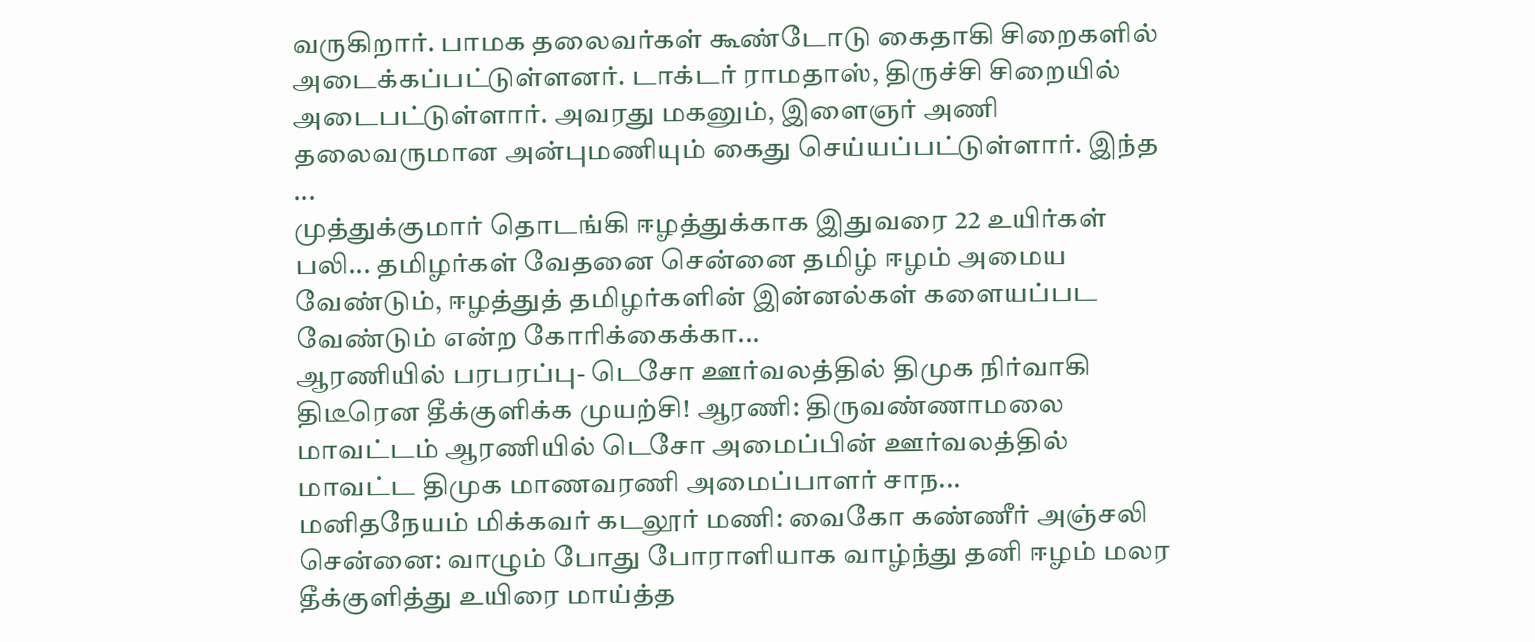வருகிறார். பாமக தலைவர்கள் கூண்டோடு கைதாகி சிறைகளில் அடைக்கப்பட்டுள்ளனர். டாக்டர் ராமதாஸ், திருச்சி சிறையில் அடைபட்டுள்ளார். அவரது மகனும், இளைஞர் அணி தலைவருமான அன்புமணியும் கைது செய்யப்பட்டுள்ளார். இந்த ...
முத்துக்குமார் தொடங்கி ஈழத்துக்காக இதுவரை 22 உயிர்கள் பலி... தமிழர்கள் வேதனை சென்னை தமிழ் ஈழம் அமைய வேண்டும், ஈழத்துத் தமிழர்களின் இன்னல்கள் களையப்பட வேண்டும் என்ற கோரிக்கைக்கா...
ஆரணியில் பரபரப்பு- டெசோ ஊர்வலத்தில் திமுக நிர்வாகி திடீரென தீக்குளிக்க முயற்சி! ஆரணி: திருவண்ணாமலை மாவட்டம் ஆரணியில் டெசோ அமைப்பின் ஊர்வலத்தில் மாவட்ட திமுக மாணவரணி அமைப்பாளர் சாந...
மனிதநேயம் மிக்கவர் கடலூர் மணி: வைகோ கண்ணீர் அஞ்சலி சென்னை: வாழும் போது போராளியாக வாழ்ந்து தனி ஈழம் மலர தீக்குளித்து உயிரை மாய்த்த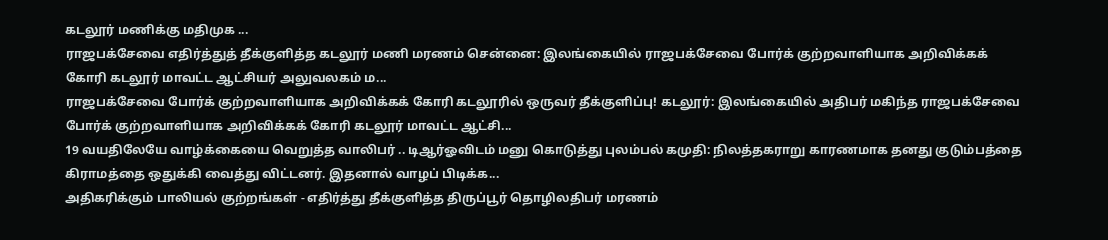கடலூர் மணிக்கு மதிமுக ...
ராஜபக்சேவை எதிர்த்துத் தீக்குளித்த கடலூர் மணி மரணம் சென்னை: இலங்கையில் ராஜபக்சேவை போர்க் குற்றவாளியாக அறிவிக்கக் கோரி கடலூர் மாவட்ட ஆட்சியர் அலுவலகம் ம...
ராஜபக்சேவை போர்க் குற்றவாளியாக அறிவிக்கக் கோரி கடலூரில் ஒருவர் தீக்குளிப்பு! கடலூர்: இலங்கையில் அதிபர் மகிந்த ராஜபக்சேவை போர்க் குற்றவாளியாக அறிவிக்கக் கோரி கடலூர் மாவட்ட ஆட்சி...
19 வயதிலேயே வாழ்க்கையை வெறுத்த வாலிபர் .. டிஆர்ஓவிடம் மனு கொடுத்து புலம்பல் கமுதி: நிலத்தகராறு காரணமாக தனது குடும்பத்தை கிராமத்தை ஒதுக்கி வைத்து விட்டனர். இதனால் வாழப் பிடிக்க...
அதிகரிக்கும் பாலியல் குற்றங்கள் - எதிர்த்து தீக்குளித்த திருப்பூர் தொழிலதிபர் மரணம்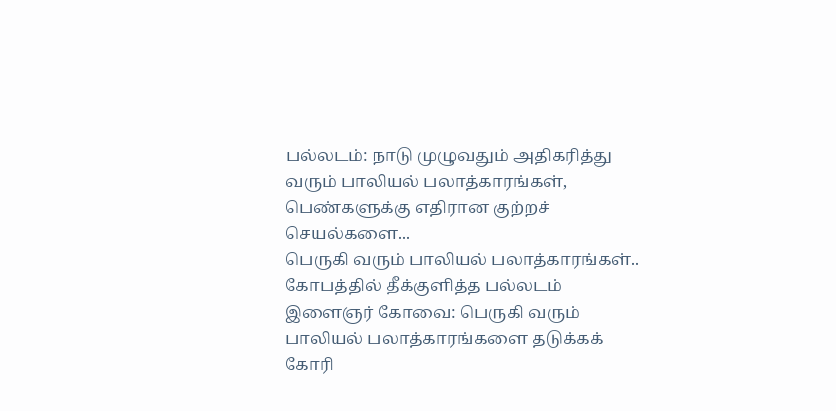பல்லடம்: நாடு முழுவதும் அதிகரித்து வரும் பாலியல் பலாத்காரங்கள், பெண்களுக்கு எதிரான குற்றச் செயல்களை...
பெருகி வரும் பாலியல் பலாத்காரங்கள்.. கோபத்தில் தீக்குளித்த பல்லடம் இளைஞர் கோவை: பெருகி வரும் பாலியல் பலாத்காரங்களை தடுக்கக் கோரி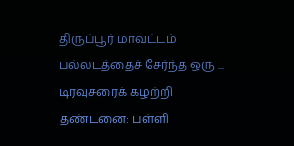திருப்பூர் மாவட்டம் பல்லடத்தைச் சேர்ந்த ஒரு ...
டிரவுசரைக் கழற்றி தண்டனை: பள்ளி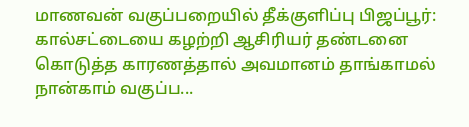மாணவன் வகுப்பறையில் தீக்குளிப்பு பிஜப்பூர்: கால்சட்டையை கழற்றி ஆசிரியர் தண்டனை கொடுத்த காரணத்தால் அவமானம் தாங்காமல் நான்காம் வகுப்ப...